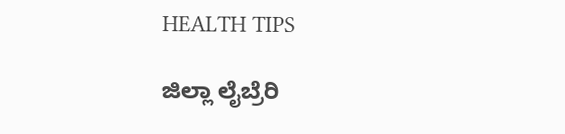HEALTH TIPS

ಜಿಲ್ಲಾ ಲೈಬ್ರೆರಿ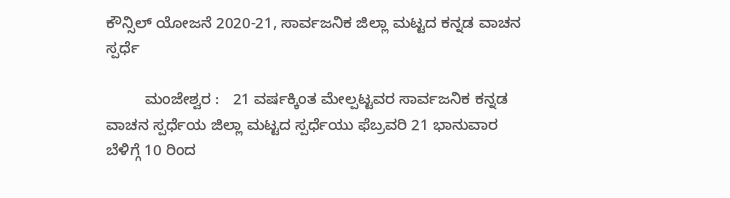ಕೌನ್ಸಿಲ್ ಯೋಜನೆ 2020-21, ಸಾರ್ವಜನಿಕ ಜಿಲ್ಲಾ ಮಟ್ಟದ ಕನ್ನಡ ವಾಚನ ಸ್ಪರ್ಧೆ

         ಮಂಜೇಶ್ವರ :   21 ವರ್ಷಕ್ಕಿಂತ ಮೇಲ್ಪಟ್ಟವರ ಸಾರ್ವಜನಿಕ ಕನ್ನಡ ವಾಚನ ಸ್ಪರ್ಧೆಯ ಜಿಲ್ಲಾ ಮಟ್ಟದ ಸ್ಪರ್ಧೆಯು ಫೆಬ್ರವರಿ 21 ಭಾನುವಾರ ಬೆಳಿಗ್ಗೆ 10 ರಿಂದ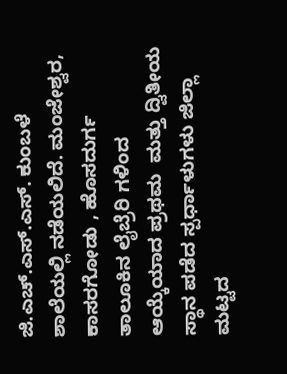ಜಿ.ಎಚ್.ಎಸ್.ಎಸ್. ಕುಂಬಳೆ ಶಾಲೆಯಲ್ಲಿ ನಡೆಯಲಿದೆ. ಮಂಜೇಶ್ವರ, ಕಾಸರಗೋಡು , ಹೊಸದುರ್ಗ ತಾಲೂಕಿನ ಲೈಬ್ರೆರಿ ಗಳಿಂದ ಆಯ್ಕೆಯಾದ ಪ್ರಥಮ  ಮತ್ತು ದ್ವಿತೀಯ ಸ್ಥಾನ ಪಡೆದ ಸ್ಪರ್ಧಾಳುಗಳು ಜಿಲ್ಲಾ ಮಟ್ಟದ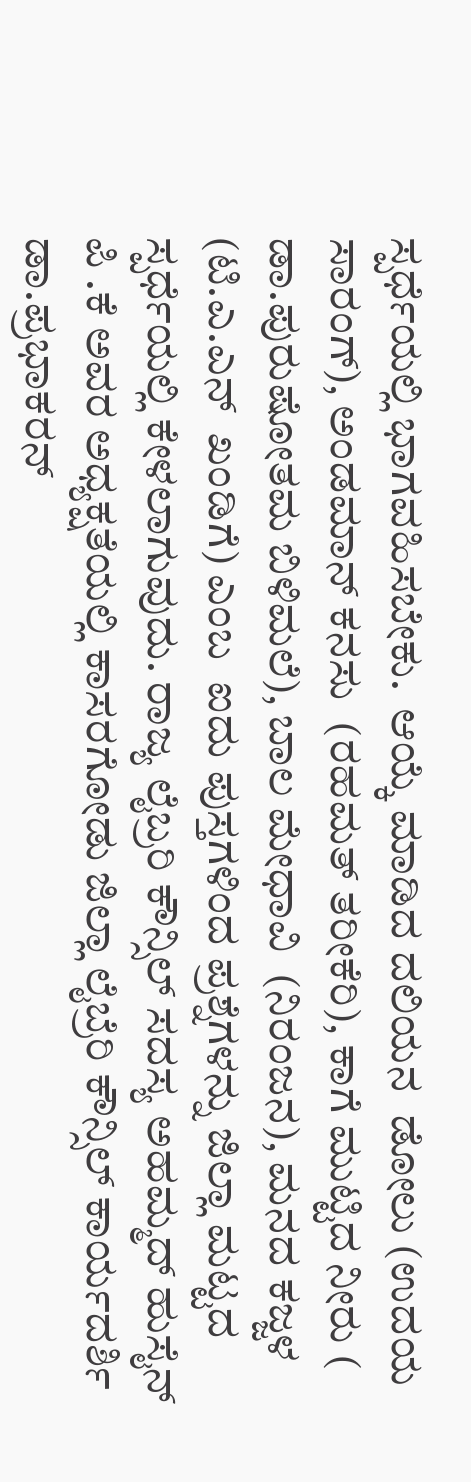ಸ್ಪರ್ಧೆಯಲ್ಲಿ ಭಾಗವಹಿಸಬೇಕು.  ಆಯ್ಕೆ ಮಾಡಿದ ದಲಿಯನ  ಡೋಲು (ಉದಯ ಸಾರಂಗ್), ಅಂಡಮಾನ್ ಕನಸು  (ರಹಮತ್ ತರೀಕೆರಿ), ಕಾಗೆ ಮುಟ್ಟಿದ ನೀರು ( ಡಾ.ಪುರುಷೋತಮ ಬಿಳಿಮಲೆ), ಬಾಲ ಮೇಧಾವಿ  (ನಿರಂಜನ), ಮನದ ಕಜ್ಜಳ  (ಟಿ.ಎ.ಎನ್  ಖಂಡಿಗೆ) ಎಂಬ  ಐದು ಪುಸ್ತಗಳಿಂದ ಪ್ರಶ್ನೆಗಳನ್ನು ಜಿಲ್ಲಾ ಮಟ್ಟದ ಸ್ಪರ್ಧೆಯಲ್ಲಿ ಕೇಳಲಾಗುವುದು. ರಾಜ್ಯ ಲೈಬ್ರರಿ ಕೌನ್ಸಿಲ್ ಸದಸ್ಯ ಅಹಮ್ಮದ್ ಹುಸೈನ್ ಪಿ .ಕೆ ಅವರ ಅಧ್ಯಕ್ಷತೆಯಲ್ಲಿ ಕಾಸರಗೋಡು ಜಿಲ್ಲಾ ಲೈಬ್ರೆರಿ ಕೌನ್ಸಿಲ್ ಕಾರ್ಯದರ್ಶಿ ಡಾ.ಪ್ರಭಾಕರನ್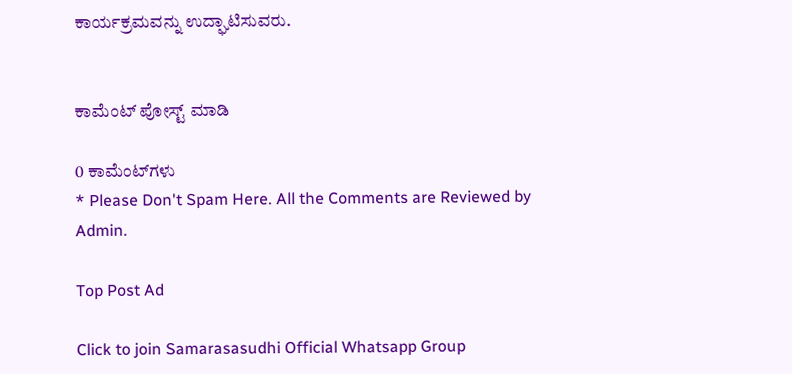ಕಾರ್ಯಕ್ರಮವನ್ನು ಉದ್ಘಾಟಿಸುವರು.


ಕಾಮೆಂಟ್‌‌ ಪೋಸ್ಟ್‌ ಮಾಡಿ

0 ಕಾಮೆಂಟ್‌ಗಳು
* Please Don't Spam Here. All the Comments are Reviewed by Admin.

Top Post Ad

Click to join Samarasasudhi Official Whatsapp Group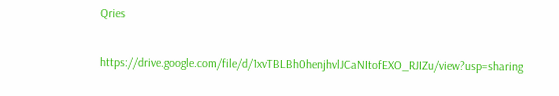Qries

https://drive.google.com/file/d/1xvTBLBh0henjhvlJCaNItofEXO_RJIZu/view?usp=sharing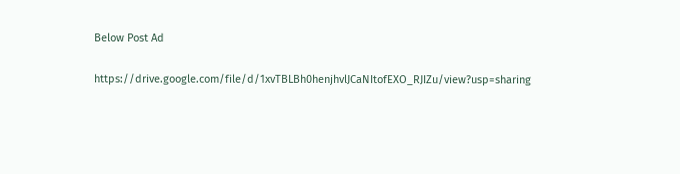Below Post Ad

https://drive.google.com/file/d/1xvTBLBh0henjhvlJCaNItofEXO_RJIZu/view?usp=sharing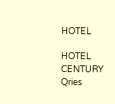HOTEL

HOTEL
CENTURY
Qries